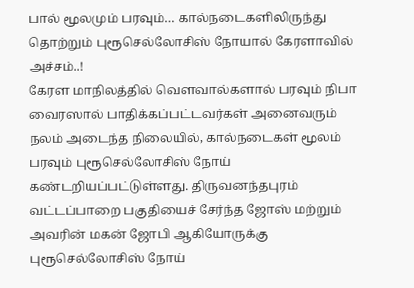பால் மூலமும் பரவும்… கால்நடைகளிலிருந்து தொற்றும் புரூசெல்லோசிஸ் நோயால் கேரளாவில் அச்சம்..!
கேரள மாநிலத்தில் வெளவால்களால் பரவும் நிபா வைரஸால் பாதிக்கப்பட்டவர்கள் அனைவரும் நலம் அடைந்த நிலையில், கால்நடைகள் மூலம் பரவும் புரூசெல்லோசிஸ் நோய் கண்டறியப்பட்டுள்ளது. திருவனந்தபுரம் வட்டப்பாறை பகுதியைச் சேர்ந்த ஜோஸ் மற்றும் அவரின் மகன் ஜோபி ஆகியோருக்கு புரூசெல்லோசிஸ் நோய்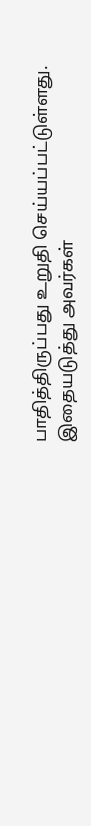பாதித்திருப்பது உறுதி செய்யப்பட்டுள்ளது. இதையடுத்து அவர்கள்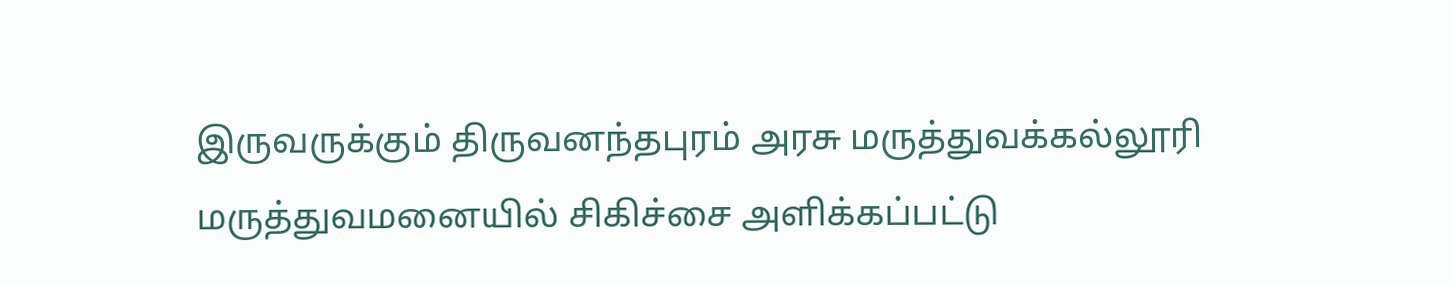இருவருக்கும் திருவனந்தபுரம் அரசு மருத்துவக்கல்லூரி மருத்துவமனையில் சிகிச்சை அளிக்கப்பட்டு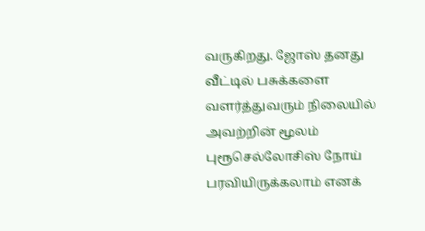வருகிறது. ஜோஸ் தனது வீட்டில் பசுக்களை வளர்த்துவரும் நிலையில் அவற்றின் மூலம் புரூசெல்லோசிஸ் நோய் பரவியிருக்கலாம் எனக்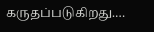கருதப்படுகிறது.…